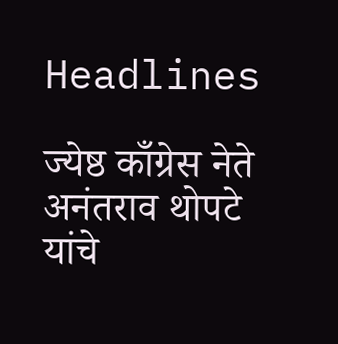Headlines

ज्येष्ठ काँग्रेस नेते अनंतराव थोपटे यांचे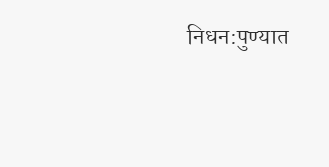निधन:पुण्यात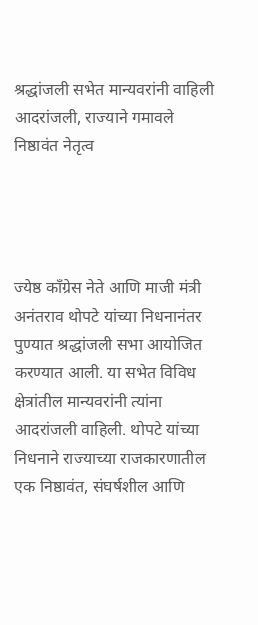श्रद्धांजली सभेत मान्यवरांनी वाहिली आदरांजली, राज्याने गमावले निष्ठावंत नेतृत्व




ज्येष्ठ काँग्रेस नेते आणि माजी मंत्री अनंतराव थोपटे यांच्या निधनानंतर पुण्यात श्रद्धांजली सभा आयोजित करण्यात आली. या सभेत विविध क्षेत्रांतील मान्यवरांनी त्यांना आदरांजली वाहिली. थोपटे यांच्या निधनाने राज्याच्या राजकारणातील एक निष्ठावंत, संघर्षशील आणि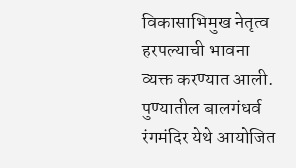विकासाभिमुख नेतृत्व हरपल्याची भावना व्यक्त करण्यात आली. पुण्यातील बालगंधर्व रंगमंदिर येथे आयोजित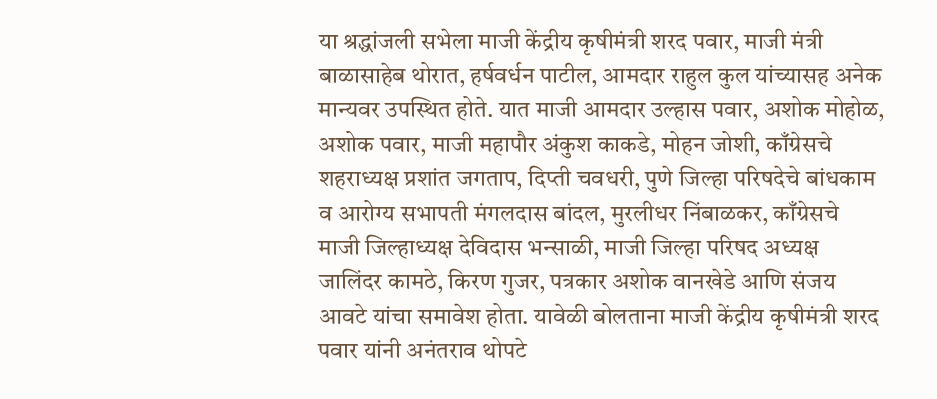या श्रद्धांजली सभेला माजी केंद्रीय कृषीमंत्री शरद पवार, माजी मंत्री बाळासाहेब थोरात, हर्षवर्धन पाटील, आमदार राहुल कुल यांच्यासह अनेक मान्यवर उपस्थित होते. यात माजी आमदार उल्हास पवार, अशोक मोहोळ, अशोक पवार, माजी महापौर अंकुश काकडे, मोहन जोशी, काँग्रेसचे शहराध्यक्ष प्रशांत जगताप, दिप्ती चवधरी, पुणे जिल्हा परिषदेचे बांधकाम व आरोग्य सभापती मंगलदास बांदल, मुरलीधर निंबाळकर, काँग्रेसचे माजी जिल्हाध्यक्ष देविदास भन्साळी, माजी जिल्हा परिषद अध्यक्ष जालिंदर कामठे, किरण गुजर, पत्रकार अशोक वानखेडे आणि संजय आवटे यांचा समावेश होता. यावेळी बोलताना माजी केंद्रीय कृषीमंत्री शरद पवार यांनी अनंतराव थोपटे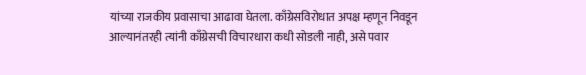यांच्या राजकीय प्रवासाचा आढावा घेतला. काँग्रेसविरोधात अपक्ष म्हणून निवडून आल्यानंतरही त्यांनी काँग्रेसची विचारधारा कधी सोडली नाही, असे पवार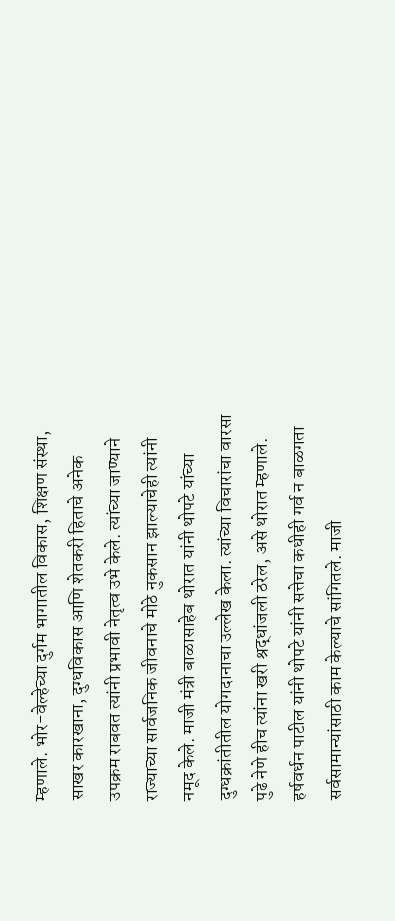म्हणाले. भोर-वेल्हेच्या दुर्गम भागातील विकास, शिक्षण संस्था, साखर कारखाना, दुग्धविकास आणि शेतकरी हिताचे अनेक उपक्रम राबवत त्यांनी प्रभावी नेतृत्व उभे केले. त्यांच्या जाण्याने राज्याच्या सार्वजनिक जीवनाचे मोठे नुकसान झाल्याचेही त्यांनी नमूद केले. माजी मंत्री बाळासाहेब थोरात यांनी थोपटे यांच्या दुग्धक्रांतीतील योगदानाचा उल्लेख केला. त्यांच्या विचारांचा वारसा पुढे नेणे हीच त्यांना खरी श्रद्धांजली ठरेल, असे थोरात म्हणाले. हर्षवर्धन पाटील यांनी थोपटे यांनी सत्तेचा कधीही गर्व न बाळगता सर्वसामान्यांसाठी काम केल्याचे सांगितले. माजी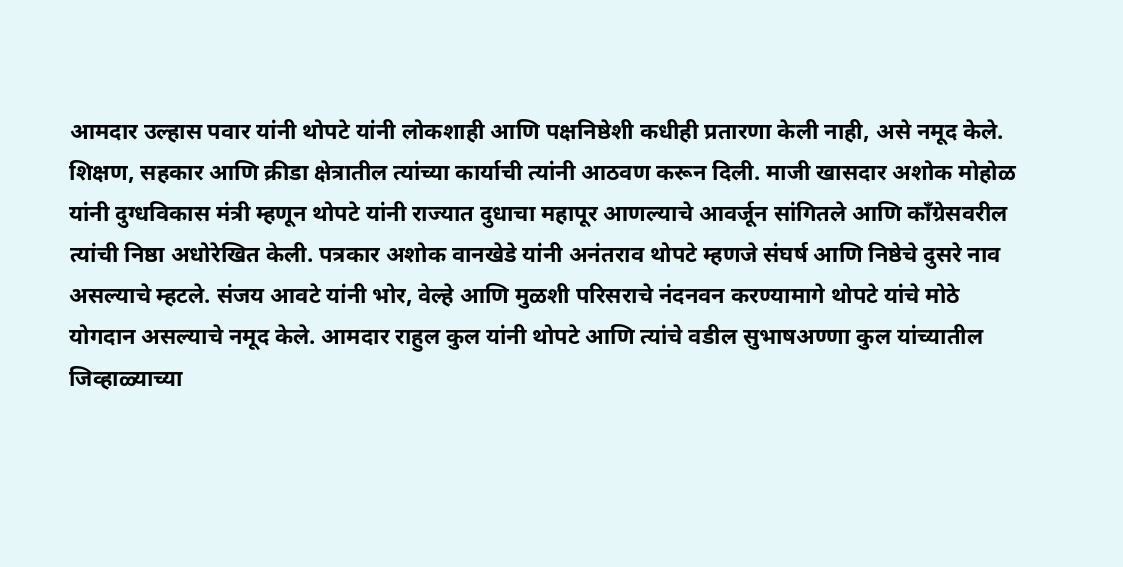आमदार उल्हास पवार यांनी थोपटे यांनी लोकशाही आणि पक्षनिष्ठेशी कधीही प्रतारणा केली नाही, असे नमूद केले. शिक्षण, सहकार आणि क्रीडा क्षेत्रातील त्यांच्या कार्याची त्यांनी आठवण करून दिली. माजी खासदार अशोक मोहोळ यांनी दुग्धविकास मंत्री म्हणून थोपटे यांनी राज्यात दुधाचा महापूर आणल्याचे आवर्जून सांगितले आणि काँग्रेसवरील त्यांची निष्ठा अधोरेखित केली. पत्रकार अशोक वानखेडे यांनी अनंतराव थोपटे म्हणजे संघर्ष आणि निष्ठेचे दुसरे नाव असल्याचे म्हटले. संजय आवटे यांनी भोर, वेल्हे आणि मुळशी परिसराचे नंदनवन करण्यामागे थोपटे यांचे मोठे योगदान असल्याचे नमूद केले. आमदार राहुल कुल यांनी थोपटे आणि त्यांचे वडील सुभाषअण्णा कुल यांच्यातील जिव्हाळ्याच्या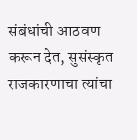संबंधांची आठवण करून देत, सुसंस्कृत राजकारणाचा त्यांचा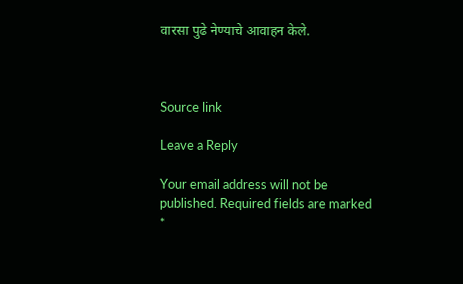वारसा पुढे नेण्याचे आवाहन केले.



Source link

Leave a Reply

Your email address will not be published. Required fields are marked *